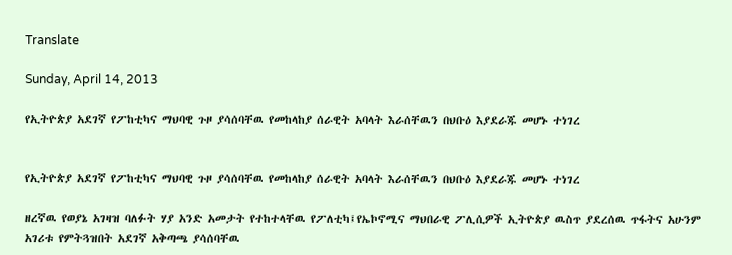Translate

Sunday, April 14, 2013

የኢትዮጵያ አደገኛ የፖከቲካና ማህባዊ ጉዞ ያሳሰባቸዉ የመከላከያ ሰራዊት አባላት እራሰቸዉን በህቡዕ እያደራጁ መሆኑ ተነገረ


የኢትዮጵያ አደገኛ የፖከቲካና ማህባዊ ጉዞ ያሳሰባቸዉ የመከላከያ ሰራዊት አባላት እራሰቸዉን በህቡዕ እያደራጁ መሆኑ ተነገረ

ዘረኛዉ የወያኔ አገዛዝ ባለፉት ሃያ አንድ አመታት የተከተላቸዉ የፖለቲካ፤የኤኮኖሚና ማህበራዊ ፖሊሲዎች ኢትዮጵያ ዉስጥ ያደረሰዉ ጥፋትና አሁንም አገሪቱ የምትጓዝበት አደገኛ አቅጣጫ ያሳሰባቸዉ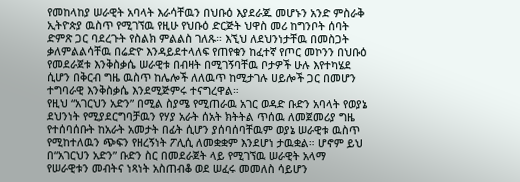የመከላከያ ሠራዊት አባላት እራሳቸዉን በህቡዕ እያደራጁ መሆኑን አንድ ምስራቅ ኢትዮጵያ ዉስጥ የሚገኘዉ የዚሁ የህቡዕ ድርጅት ህዋስ መሪ ከግንቦት ሰባት ድምጽ ጋር ባደረጉት የስልክ ምልልስ ገለጹ። እኚህ ለደህንነታቸዉ በመስጋት ቃለምልልሳቸዉ በሬድዮ እንዳይደተላለፍ የጠየቁን ከፈተኛ የጦር መኮንን በህቡዕ የመደራጀቱ እንቅስቃሴ ሠራዊቱ በብዛት በሚገኝባቸዉ ቦታዎች ሁሉ እየተካሄደ ሲሆን በቅርብ ግዜ ዉስጥ ከሌሎች ለለዉጥ ከሚታገሉ ሀይሎች ጋር በመሆን ተግባራዊ እንቅስቃሴ እንደሚጅምሩ ተናግረዋል።
የዚህ “አገርህን አድን” በሚል ስያሜ የሚጠራዉ አገር ወዳድ ቡድን አባላት የወያኔ ደህንነት የሚያደርግባቻዉን የሃያ አራት ሰአት ክትትል ጥሰዉ ለመጀመሪያ ግዜ የተሰባሰቡት ከአራት አመታት በፊት ሲሆን ያሰባሰባቸዉም ወያኔ ሠራዊቱ ዉስጥ የሚከተለዉን ጭፍን የዘረኝነት ፖሊሲ ለመቋቋም እንደሆነ ታዉቋል። ሆኖም ይህ በ“አገርህን አድን” ቡድን ስር በመደራጀት ላይ የሚገኘዉ ሠራዊት አላማ የሠራዊቱን መብትና ነጻነት አስጠብቆ ወደ ሠፈሩ መመለስ ሳይሆን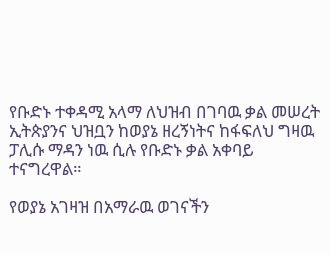የቡድኑ ተቀዳሚ አላማ ለህዝብ በገባዉ ቃል መሠረት ኢትጵያንና ህዝቧን ከወያኔ ዘረኝነትና ከፋፍለህ ግዛዉ ፓሊሱ ማዳን ነዉ ሲሉ የቡድኑ ቃል አቀባይ ተናግረዋል።

የወያኔ አገዛዝ በአማራዉ ወገናችን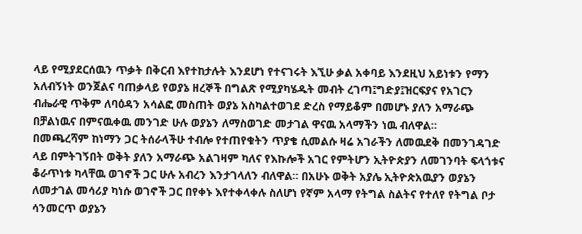ላይ የሚያደርሰዉን ጥቃት በቅርብ እየተከታሉት እንደሆነ የተናገሩት እኚሁ ቃል አቀባይ እንደዚህ አይነቱን የማን አለብኝነት ወንጀልና ባጠቃላይ የወያኔ ዘረኞች በግልጽ የሚያካሄዱት መብት ረገጣ፤ግድያ፤ዝርፍያና የአገርን ብሔራዊ ጥቅም ለባዕዳን አሳልፎ መስጠት ወያኔ አስካልተወገደ ድረስ የማይቆም በመሆኑ ያለን አማራጭ በቻልነዉና በምናዉቀዉ መንገድ ሁሉ ወያኔን ለማስወገድ መታገል ዋናዉ አላማችን ነዉ ብለዋል።
በመጫረሻም ከነማን ጋር ትሰራላችሁ ተብሎ የተጠየቁትን ጥያቄ ሲመልሱ ዛሬ አገራችን ለመዉደቅ በመንገዳገድ ላይ በምትገኝበት ወቅት ያለን አማራጭ አልገዛም ካለና የእኩሎች አገር የምትሆን ኢትዮጵያን ለመገንባት ፍላጎቱና ቆራጥነቱ ካላቸዉ ወገኖች ጋር ሁሉ አብረን እንታገላለን ብለዋል። በአሁኑ ወቅት አያሌ ኢትዮጵአዉያን ወያኔን ለመታገል መሳሪያ ካነሱ ወገኖች ጋር በየቀኑ እየተቀላቀሉ ስለሆነ የኛም አላማ የትግል ስልትና የተለየ የትግል ቦታ ሳንመርጥ ወያኔን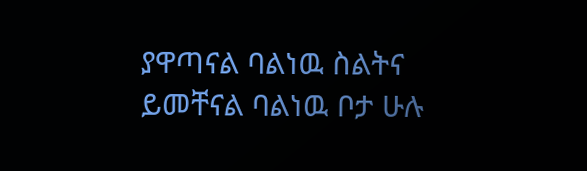ያዋጣናል ባልነዉ ስልትና ይመቸናል ባልነዉ ቦታ ሁሉ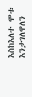እስከእለተ ሞቱ እንታገለዋለን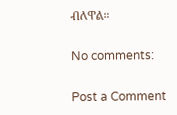ብለዋል።

No comments:

Post a Comment